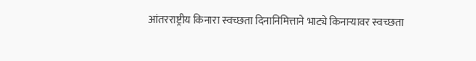आंतरराष्ट्रीय किनारा स्वच्छता दिनानिमित्ताने भाट्ये किनाऱ्यावर स्वच्छता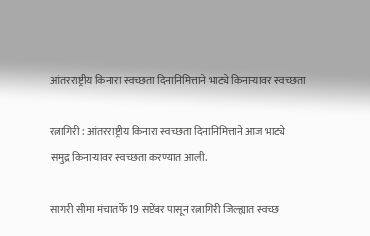आंतरराष्ट्रीय किनारा स्वच्छता दिनानिमित्ताने भाट्ये किनाऱ्यावर स्वच्छता

रत्नागिरी : आंतरराष्ट्रीय किनारा स्वच्छता दिनानिमित्ताने आज भाट्ये
समुद्र किनाऱ्यावर स्वच्छता करण्यात आली.

सागरी सीमा मंचातर्फे 19 सप्टेंबर पासून रत्नागिरी जिल्ह्यात स्वच्छ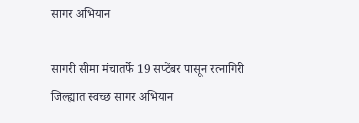सागर अभियान

सागरी सीमा मंचातर्फे 19 सप्टेंबर पासून रत्नागिरी जिल्ह्यात स्वच्छ सागर अभियान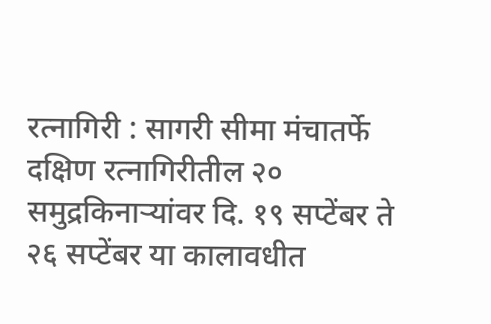रत्नागिरी : सागरी सीमा मंचातर्फे दक्षिण रत्नागिरीतील २०
समुद्रकिनाऱ्यांवर दि. १९ सप्टेंबर ते २६ सप्टेंबर या कालावधीत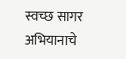स्वच्छ सागर
अभियानाचे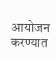आयोजन करण्यात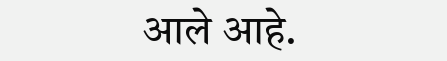आले आहे.